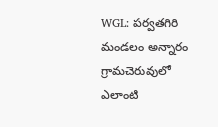WGL: పర్వతగిరి మండలం అన్నారం గ్రామచెరువులో ఎలాంటి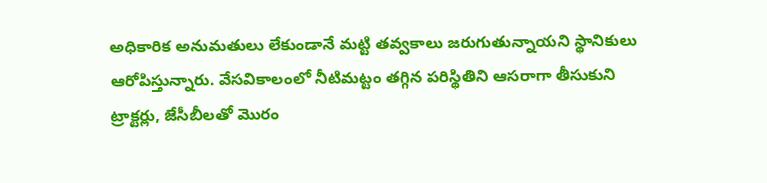అధికారిక అనుమతులు లేకుండానే మట్టి తవ్వకాలు జరుగుతున్నాయని స్థానికులు ఆరోపిస్తున్నారు. వేసవికాలంలో నీటిమట్టం తగ్గిన పరిస్థితిని ఆసరాగా తీసుకుని ట్రాక్టర్లు, జేసీబీలతో మొరం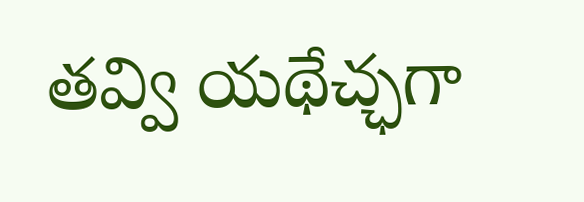తవ్వి యథేచ్ఛగా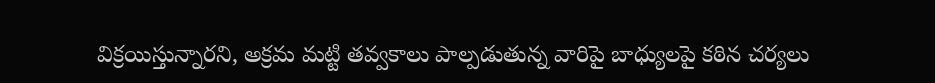విక్రయిస్తున్నారని, అక్రమ మట్టి తవ్వకాలు పాల్పడుతున్న వారిపై బాధ్యులపై కఠిన చర్యలు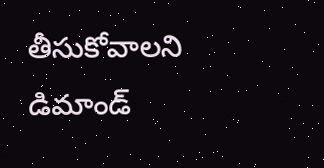తీసుకోవాలని డిమాండ్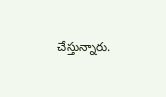చేస్తున్నారు.